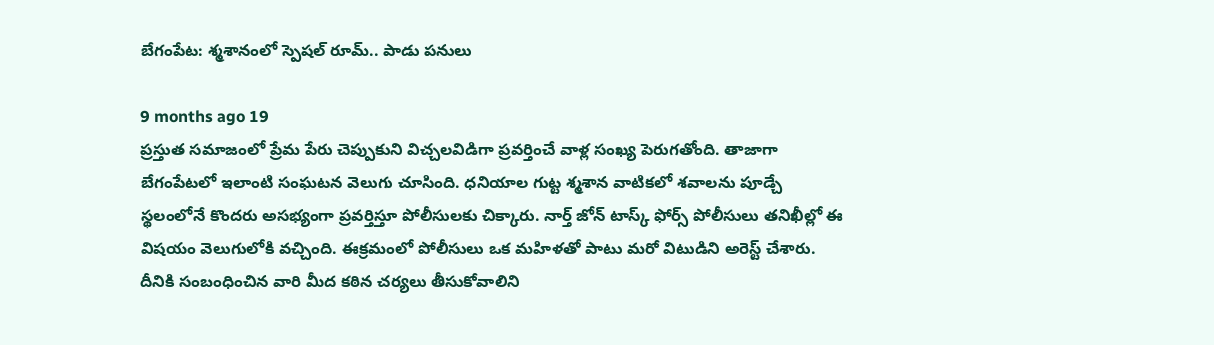బేగంపేట: శ్మశానంలో స్పెషల్ రూమ్.. పాడు పనులు

9 months ago 19
ప్రస్తుత సమాజంలో ప్రేమ పేరు చెప్పుకుని విచ్చలవిడిగా ప్రవర్తించే వాళ్ల సంఖ్య పెరుగతోంది. తాజాగా బేగంపేటలో ఇలాంటి సంఘటన వెలుగు చూసింది. ధనియాల గుట్ట శ్మశాన వాటికలో శవాలను పూడ్చే స్థలంలోనే కొందరు అసభ్యంగా ప్రవర్తిస్తూ పోలీసులకు చిక్కారు. నార్త్ జోన్ టాస్క్ ఫోర్స్ పోలీసులు తనిఖీల్లో ఈ విషయం వెలుగులోకి వచ్చింది. ఈక్రమంలో పోలీసులు ఒక మహిళతో పాటు మరో విటుడిని అరెస్ట్ చేశారు. దీనికి సంబంధించిన వారి మీద కఠిన చర్యలు తీసుకోవాలిని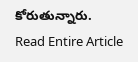కోరుతున్నారు.
Read Entire Article